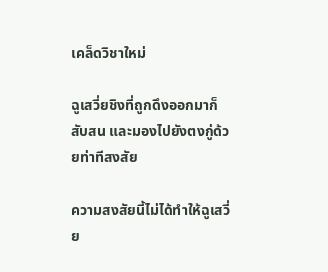เคล็ดวิชาใหม่

ฉูเสวี่ยชิงที่ถูกดึงออกมาก็สับสน และมองไปยังตงกู่ด้วยท่าทีสงสัย

ความสงสัยนี้ไม่ได้ทำให้ฉูเสวี่ย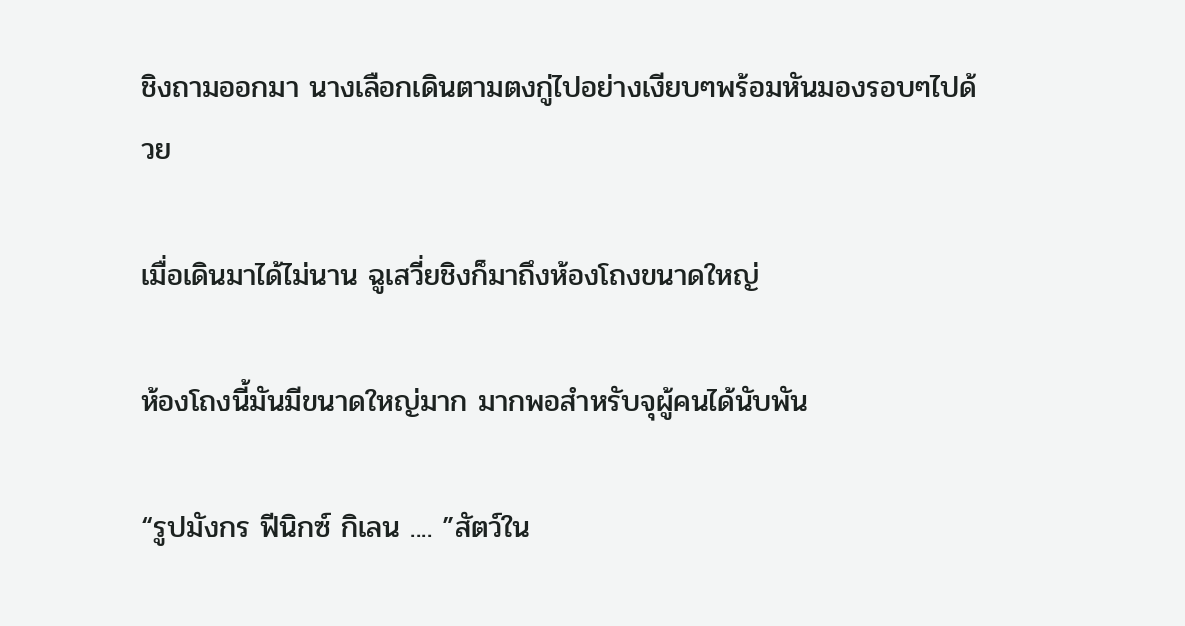ชิงถามออกมา นางเลือกเดินตามตงกู่ไปอย่างเงียบๆพร้อมหันมองรอบๆไปด้วย

เมื่อเดินมาได้ไม่นาน ฉูเสวี่ยชิงก็มาถึงห้องโถงขนาดใหญ่

ห้องโถงนี้มันมีขนาดใหญ่มาก มากพอสำหรับจุผู้คนได้นับพัน

“รูปมังกร ฟีนิกซ์ กิเลน .... ”สัตว์ใน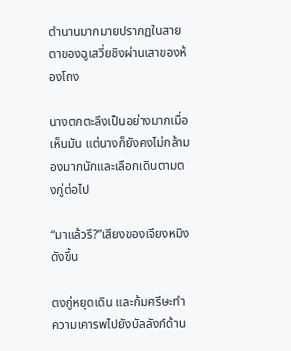ตำนานมากมายปรากฏในสายตาของฉูเสวี่ยชิงผ่านเสาของห้องโถง

นางตกตะลึงเป็นอย่างมากเมื่อเห็นมัน แต่นางก็ยังคงไม่กล้ามองมากนักและเลือกเดินตามตงกู่ต่อไป

“มาแล้วรึ?”เสียงของเจียงหมิงดังขึ้น

ตงกู่หยุดเดิน และก้มศรีษะทำความเคารพไปยังบัลลังก์ด้าน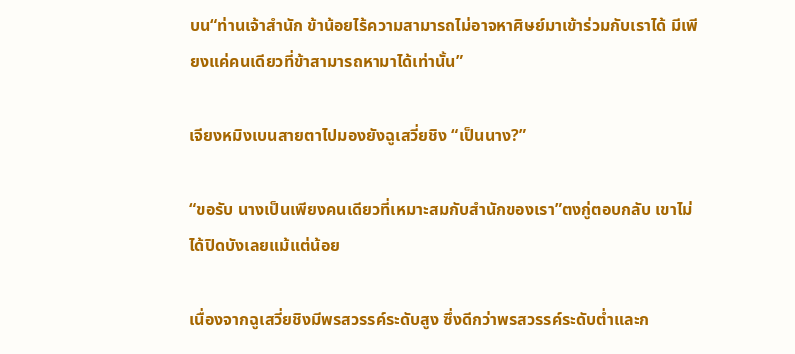บน“ท่านเจ้าสำนัก ข้าน้อยไร้ความสามารถไม่อาจหาศิษย์มาเข้าร่วมกับเราได้ มีเพียงแค่คนเดียวที่ข้าสามารถหามาได้เท่านั้น”

เจียงหมิงเบนสายตาไปมองยังฉูเสวี่ยชิง “เป็นนาง?”

“ขอรับ นางเป็นเพียงคนเดียวที่เหมาะสมกับสำนักของเรา”ตงกู่ตอบกลับ เขาไม่ได้ปิดบังเลยแม้แต่น้อย

เนื่องจากฉูเสวี่ยชิงมีพรสวรรค์ระดับสูง ซึ่งดีกว่าพรสวรรค์ระดับต่ำและก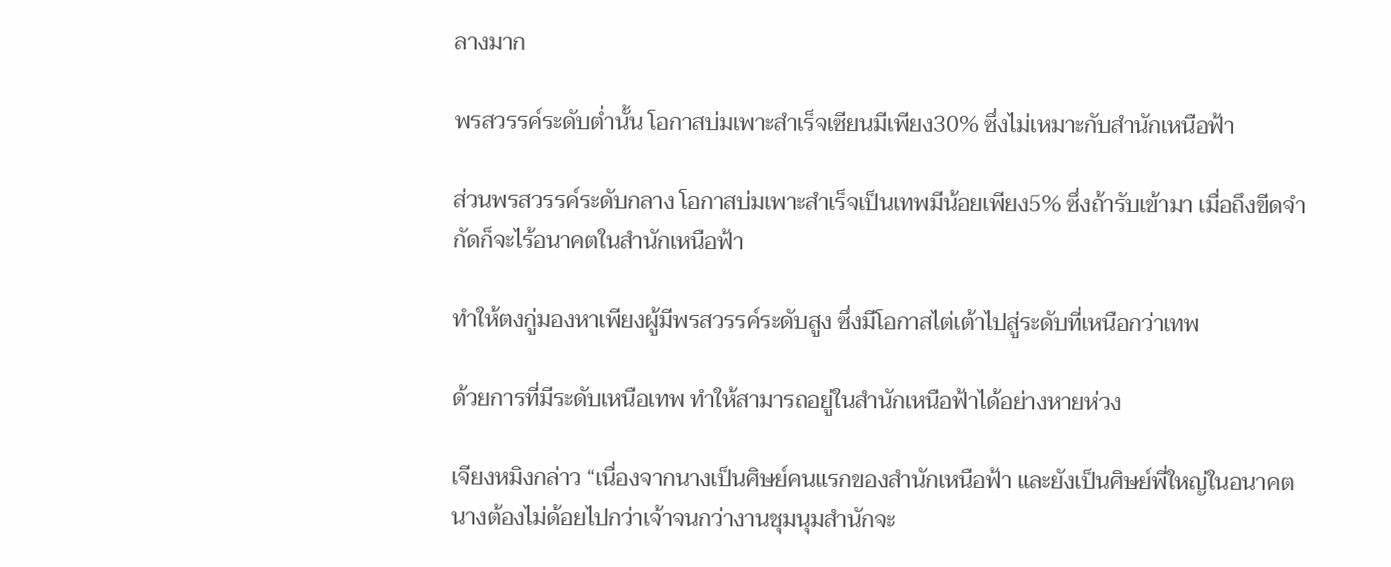ลางมาก

พรสวรรค์ระดับต่ำนั้น โอกาสบ่มเพาะสำเร็จเซียนมีเพียง30% ซึ่งไม่เหมาะกับสำนักเหนือฟ้า

ส่วนพรสวรรค์ระดับกลาง โอกาสบ่มเพาะสำเร็จเป็นเทพมีน้อยเพียง5% ซึ่งถ้ารับเข้ามา เมื่อถึงขีดจำกัดก็จะไร้อนาคตในสำนักเหนือฟ้า

ทำให้ตงกู่มองหาเพียงผู้มีพรสวรรค์ระดับสูง ซึ่งมีโอกาสไต่เต้าไปสู่ระดับที่เหนือกว่าเทพ

ด้วยการที่มีระดับเหนือเทพ ทำให้สามารถอยู่ในสำนักเหนือฟ้าได้อย่างหายห่วง

เจียงหมิงกล่าว “เนื่องจากนางเป็นศิษย์คนแรกของสำนักเหนือฟ้า และยังเป็นศิษย์พี่ใหญ่ในอนาคต นางต้องไม่ด้อยไปกว่าเจ้าจนกว่างานชุมนุมสำนักจะ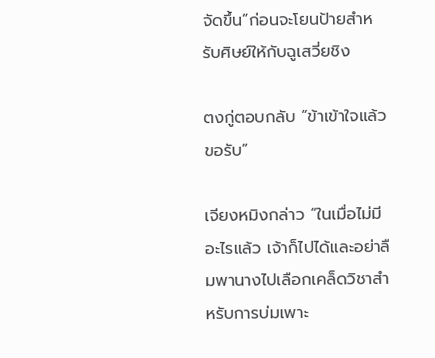จัดขึ้น”ก่อนจะโยนป้ายสำหรับศิษย์ให้กับฉูเสวี่ยชิง

ตงกู่ตอบกลับ “ข้าเข้าใจแล้วขอรับ”

เจียงหมิงกล่าว “ในเมื่อไม่มีอะไรแล้ว เจ้าก็ไปได้และอย่าลืมพานางไปเลือกเคล็ดวิชาสำหรับการบ่มเพาะ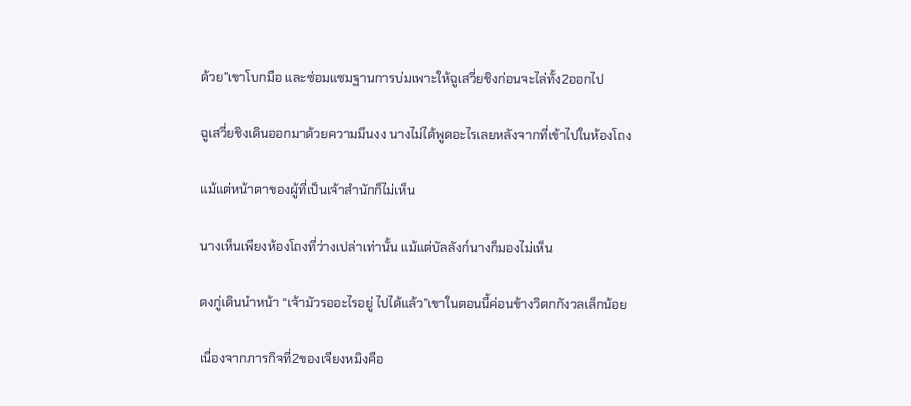ด้วย”เขาโบกมือ และซ่อมแซมฐานการบ่มเพาะให้ฉูเสวี่ยชิงก่อนจะไล่ทั้ง2ออกไป

ฉูเสวี่ยชิงเดินออกมาด้วยความมึนงง นางไม่ได้พูดอะไรเลยหลังจากที่เข้าไปในห้องโถง

แม้แต่หน้าตาของผู้ที่เป็นเจ้าสำนักก็ไม่เห็น

นางเห็นเพียงห้องโถงที่ว่างเปล่าเท่านั้น แม้แต่บัลลังก์นางก็มองไม่เห็น

ตงกู่เดินนำหน้า “เจ้ามัวรออะไรอยู่ ไปได้แล้ว”เขาในตอนนี้ค่อนข้างวิตกกังวลเล็กน้อย

เนื่องจากภารกิจที่2ของเจียงหมิงคือ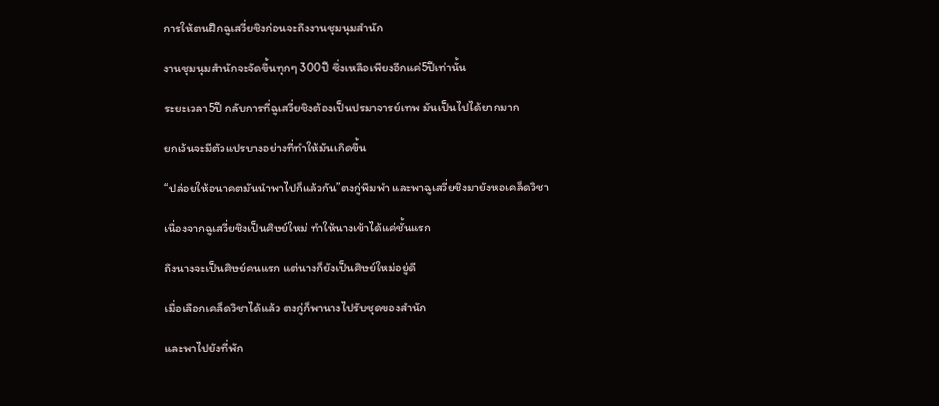การให้ตนฝึกฉูเสวี่ยชิงก่อนจะถึงงานชุมนุมสำนัก

งานชุมนุมสำนักจะจัดขึ้นทุกๆ 300ปี ซึ่งเหลือเพียงอีกแค่5ปีเท่านั้น

ระยะเวลา5ปี กลับการที่ฉูเสวี่ยชิงต้องเป็นปรมาจารย์เทพ มันเป็นไปได้ยากมาก

ยกเว้นจะมีตัวแปรบางอย่างที่ทำให้มันเกิดขึ้น

“ปล่อยให้อนาคตมันนำพาไปก็แล้วกัน”ตงกู่พึมพำ และพาฉูเสวี่ยชิงมายังหอเคล็ดวิชา

เนื่องจากฉูเสวี่ยชิงเป็นศิษย์ใหม่ ทำให้นางเข้าได้แค่ชั้นแรก

ถึงนางจะเป็นศิษย์คนแรก แต่นางก็ยังเป็นศิษย์ใหม่อยู่ดี

เมื่อเลือกเคล็ดวิชาได้แล้ว ตงกู่ก็พานางไปรับชุดของสำนัก

และพาไปยังที่พัก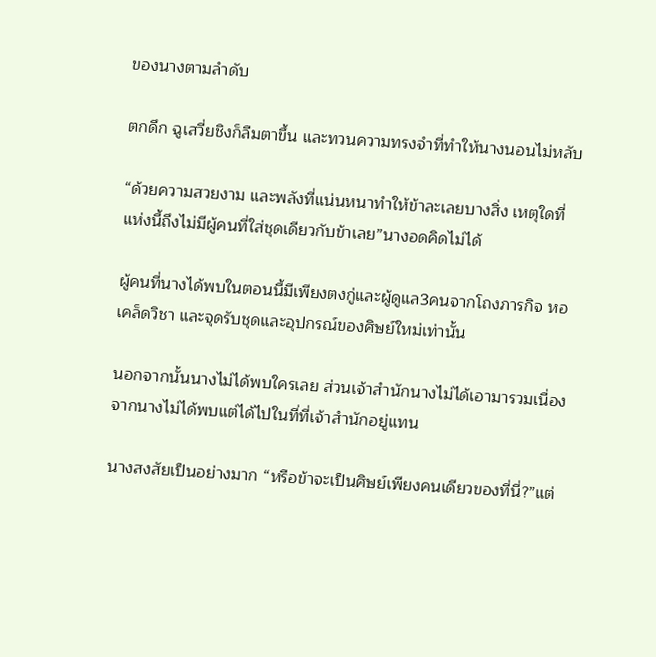ของนางตามลำดับ

ตกดึก ฉูเสวี่ยชิงก็ลืมตาขึ้น และทวนความทรงจำที่ทำให้นางนอนไม่หลับ

“ด้วยความสวยงาม และพลังที่แน่นหนาทำให้ข้าละเลยบางสิ่ง เหตุใดที่แห่งนี้ถึงไม่มีผู้คนที่ใส่ชุดเดียวกับข้าเลย”นางอดคิดไม่ได้

ผู้คนที่นางได้พบในตอนนี้มีเพียงตงกู่และผู้ดูแล3คนจากโถงภารกิจ หอเคล็ดวิชา และจุดรับชุดและอุปกรณ์ของศิษย์ใหม่เท่านั้น

นอกจากนั้นนางไม่ได้พบใครเลย ส่วนเจ้าสำนักนางไม่ได้เอามารวมเนื่องจากนางไม่ได้พบแต่ได้ไปในที่ที่เจ้าสำนักอยู่แทน

นางสงสัยเป็นอย่างมาก “หรือข้าจะเป็นศิษย์เพียงคนเดียวของที่นี่?”แต่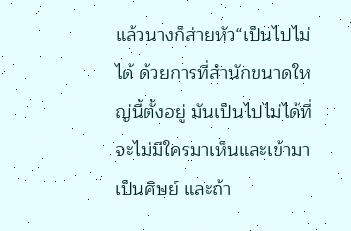แล้วนางก็ส่ายหัว“เป็นไปไม่ได้ ด้วยการที่สำนักขนาดใหญ่นี้ตั้งอยู่ มันเป็นไปไม่ได้ที่จะไม่มีใครมาเห็นและเข้ามาเป็นศิษย์ และถ้า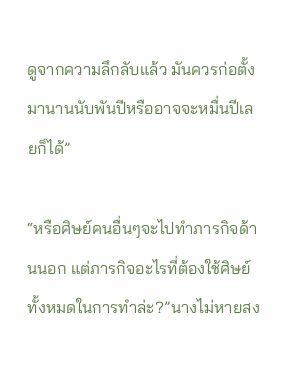ดูจากความลึกลับแล้ว มันควรก่อตั้งมานานนับพันปีหรืออาจจะหมื่นปีเลยก็ได้”

“หรือศิษย์คนอื่นๆจะไปทำภารกิจด้านนอก แต่ภารกิจอะไรที่ต้องใช้ศิษย์ทั้งหมดในการทำล่ะ?”นางไม่หายสง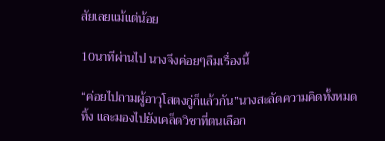สัยเลยแม้แต่น้อย

10นาทีผ่านไป นางจึงค่อยๆลืมเรื่องนี้

“ค่อยไปถามผู้อาวุโสตงกู่ก็แล้วกัน”นางสะลัดความคิดทั้งหมดทิ้ง และมองไปยังเคล็ดวิชาที่ตนเลือก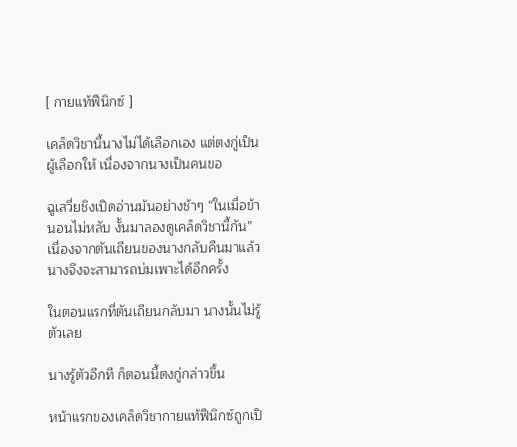[ กายแท้ฟีนิกซ์ ]

เคล็ดวิชานี้นางไม่ได้เลือกเอง แต่ตงกู่เป็นผู้เลือกให้ เนื่องจากนางเป็นคนขอ

ฉูเสวี่ยชิงเปิดอ่านมันอย่างช้าๆ “ในเมื่อข้านอนไม่หลับ งั้นมาลองดูเคล็ดวิชานี้กัน”เนื่องจากตันเถียนของนางกลับคืนมาแล้ว นางจึงจะสามารถบ่มเพาะได้อีกครั้ง

ในตอนแรกที่ตันเถียนกลับมา นางนั้นไม่รู้ตัวเลย

นางรู้ตัวอีกที ก็ตอนนี้ตงกู่กล่าวขึ้น

หน้าแรกของเคล็ดวิชากายแท้ฟีนิกซ์ถูกเปิ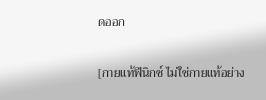ดออก

[กายแท้ฟีนิกซ์ ไม่ใช่กายแท้อย่าง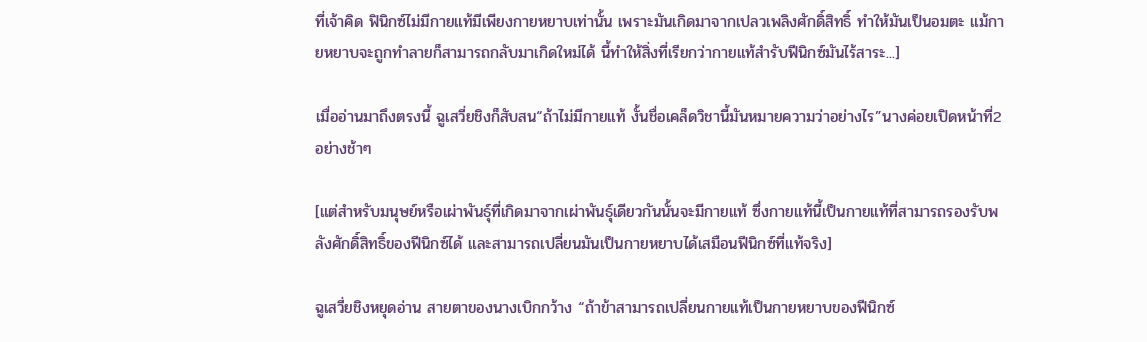ที่เจ้าคิด ฟินิกซ์ไม่มีกายแท้มีเพียงกายหยาบเท่านั้น เพราะมันเกิดมาจากเปลวเพลิงศักดิ์สิทธิ์ ทำให้มันเป็นอมตะ แม้กายหยาบจะถูกทำลายก็สามารถกลับมาเกิดใหม่ได้ นี้ทำให้สิ่งที่เรียกว่ากายแท้สำรับฟีนิกซ์มันไร้สาระ...]

เมื่ออ่านมาถึงตรงนี้ ฉูเสวี่ยชิงก็สับสน“ถ้าไม่มีกายแท้ งั้นชื่อเคล็ดวิชานี้มันหมายความว่าอย่างไร”นางค่อยเปิดหน้าที่2อย่างช้าๆ

[แต่สำหรับมนุษย์หรือเผ่าพันธุ์ที่เกิดมาจากเผ่าพันธุ์เดียวกันนั้นจะมีกายแท้ ซึ่งกายแท้นี้เป็นกายแท้ที่สามารถรองรับพลังศักดิ์สิทธิ์ของฟีนิกซ์ได้ และสามารถเปลี่ยนมันเป็นกายหยาบได้เสมือนฟีนิกซ์ที่แท้จริง]

ฉูเสวี่ยชิงหยุดอ่าน สายตาของนางเบิกกว้าง “ถ้าข้าสามารถเปลี่ยนกายแท้เป็นกายหยาบของฟีนิกซ์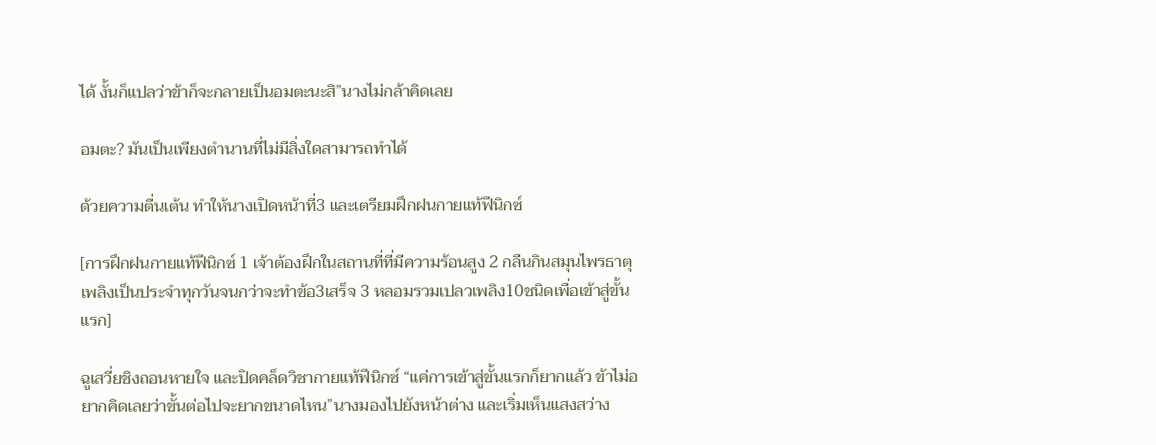ได้ งั้นก็แปลว่าข้าก็จะกลายเป็นอมตะนะสิ”นางไม่กล้าคิดเลย

อมตะ? มันเป็นเพียงตำนานที่ไม่มีสิ่งใดสามารถทำได้

ด้วยความตื่นเต้น ทำให้นางเปิดหน้าที่3 และเตรียมฝึกฝนกายแท้ฟีนิกซ์

[การฝึกฝนกายแท้ฟีนิกซ์ 1 เจ้าต้องฝึกในสถานที่ที่มีความร้อนสูง 2 กลืนกินสมุนไพรธาตุเพลิงเป็นประจำทุกวันจนกว่าจะทำข้อ3เสร็จ 3 หลอมรวมเปลวเพลิง10ชนิดเพื่อเข้าสู่ขั้นแรก]

ฉูเสวี่ยชิงถอนหายใจ และปิดคล็ดวิชากายแท้ฟีนิกซ์ “แค่การเข้าสู่ขั้นแรกก็ยากแล้ว ข้าไม่อยากคิดเลยว่าขั้นต่อไปจะยากขนาดไหน”นางมองไปยังหน้าต่าง และเริ่มเห็นแสงสว่าง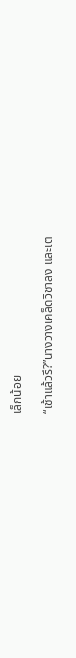เล็กน้อย

“เช้าแล้วรึ?”นางวางเคล็ดวิชาลง และเต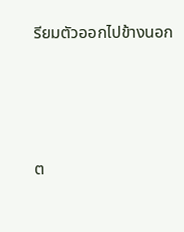รียมตัวออกไปข้างนอก




ต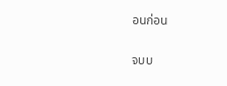อนก่อน

จบบ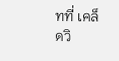ทที่ เคล็ดวิ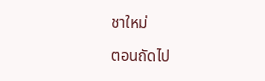ชาใหม่

ตอนถัดไป